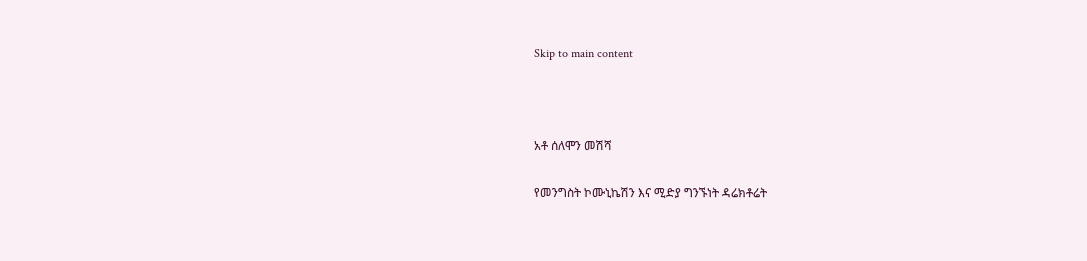Skip to main content



አቶ ሰለሞን መሽሻ

የመንግስት ኮሙኒኬሽን እና ሚድያ ግንኙነት ዳሬክቶሬት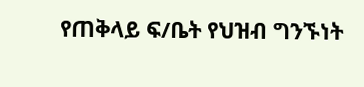የጠቅላይ ፍ/ቤት የህዝብ ግንኙነት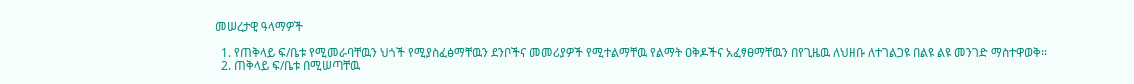መሠረታዊ ዓላማዎች

  1. የጠቅላይ ፍ/ቤቱ የሚመራባቸዉን ህጎች የሚያስፈፅማቸዉን ደንቦችና መመሪያዎች የሚተልማቸዉ የልማት ዐቅዶችና አፈፃፀማቸዉን በየጊዜዉ ለህዘቡ ለተገልጋዩ በልዩ ልዩ መንገድ ማስተዋወቅ፡፡
  2. ጠቅላይ ፍ/ቤቱ በሚሠጣቸዉ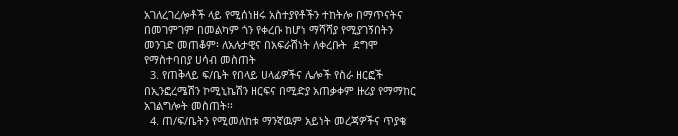አገለረገረሎቶች ላይ የሚሰነዘሩ አስተያየቶችን ተከትሎ በማጥናትና በመገምገም በመልካም ጎን የቀረቡ ከሆነ ማሻሻያ የሚያገኝበትን መንገድ መጠቆም፡ ለአሉታዊና በአፍራሽነት ለቀረቡት  ደግሞ የማስተባበያ ሀሳብ መስጠት
  3. የጠቅላይ ፍ/ቤት የበላይ ሀላፊዎችና ሌሎች የስራ ዘርፎች በኢንፎረሜሽን ኮሚኒኬሽን ዘርፍና በሚድያ አጠቃቀም ዙሪያ የማማከር አገልግሎት መስጠት፡፡
  4. ጠ/ፍ/ቤትን የሚመለከቱ ማንኛዉም አይነት መረጃዎችና ጥያቄ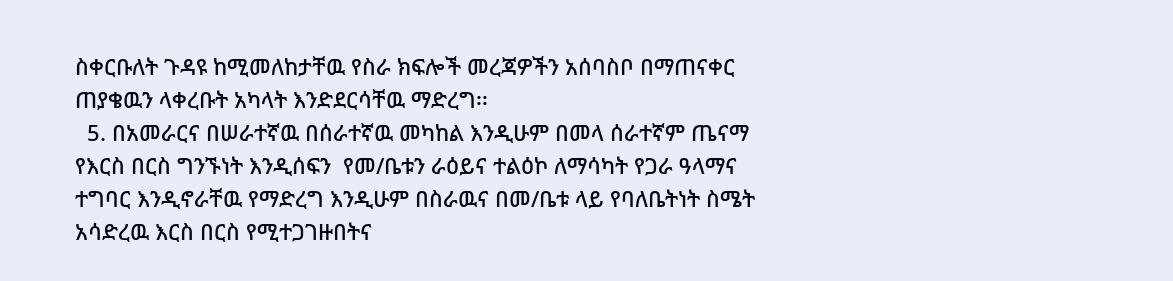ስቀርቡለት ጉዳዩ ከሚመለከታቸዉ የስራ ክፍሎች መረጃዎችን አሰባስቦ በማጠናቀር ጠያቄዉን ላቀረቡት አካላት እንድደርሳቸዉ ማድረግ፡፡
  5. በአመራርና በሠራተኛዉ በሰራተኛዉ መካከል እንዲሁም በመላ ሰራተኛም ጤናማ የእርስ በርስ ግንኙነት እንዲሰፍን  የመ/ቤቱን ራዕይና ተልዕኮ ለማሳካት የጋራ ዓላማና ተግባር እንዲኖራቸዉ የማድረግ እንዲሁም በስራዉና በመ/ቤቱ ላይ የባለቤትነት ስሜት አሳድረዉ እርስ በርስ የሚተጋገዙበትና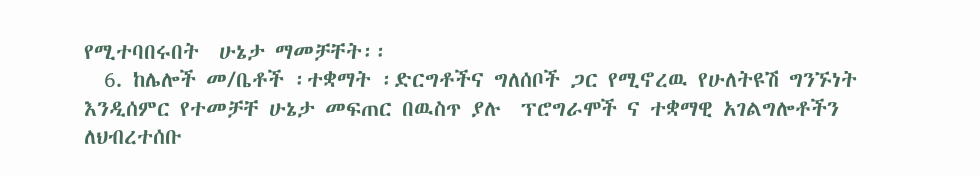የሚተባበሩበት  ሁኔታ ማመቻቸት፡፡
  6. ከሌሎች መ/ቤቶች ፡ተቋማት ፡ድርግቶችና ግለሰቦች ጋር የሚኖረዉ የሁለትዩሽ ግንኙነት እንዲሰምር የተመቻቸ ሁኔታ መፍጠር በዉስጥ ያሉ  ፕሮግራሞች ና ተቋማዊ አገልግሎቶችን ለህብረተሰቡ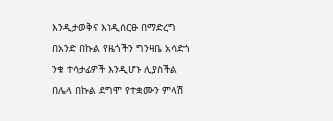እንዲታወቅና እነዲሰርፁ በማድረግ በአንድ በኩል የዜጎችን ግንዛቤ አሳድጎ ንቁ ተሳታፊዎች እንዲሆኑ ሊያስችል በሌላ በኩል ደግሞ የተቋሙን ምላሽ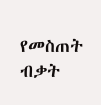የመስጠት ብቃት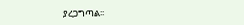ያረጋግጣል፡፡